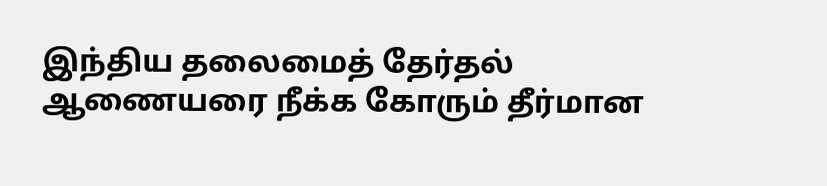இந்திய தலைமைத் தேர்தல் ஆணையரை நீக்க கோரும் தீர்மான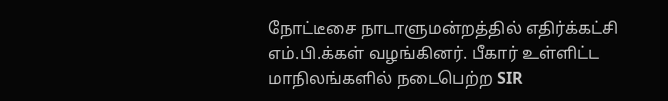நோட்டீசை நாடாளுமன்றத்தில் எதிர்க்கட்சி எம்.பி.க்கள் வழங்கினர். பீகார் உள்ளிட்ட மாநிலங்களில் நடைபெற்ற SIR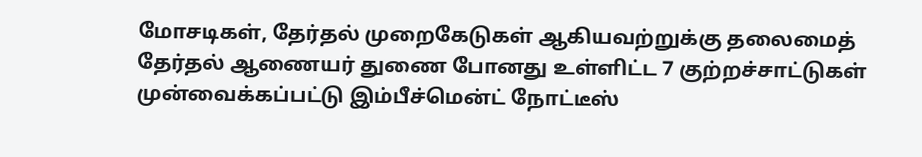மோசடிகள், தேர்தல் முறைகேடுகள் ஆகியவற்றுக்கு தலைமைத் தேர்தல் ஆணையர் துணை போனது உள்ளிட்ட 7 குற்றச்சாட்டுகள் முன்வைக்கப்பட்டு இம்பீச்மென்ட் நோட்டீஸ்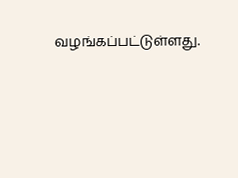வழங்கப்பட்டுள்ளது.